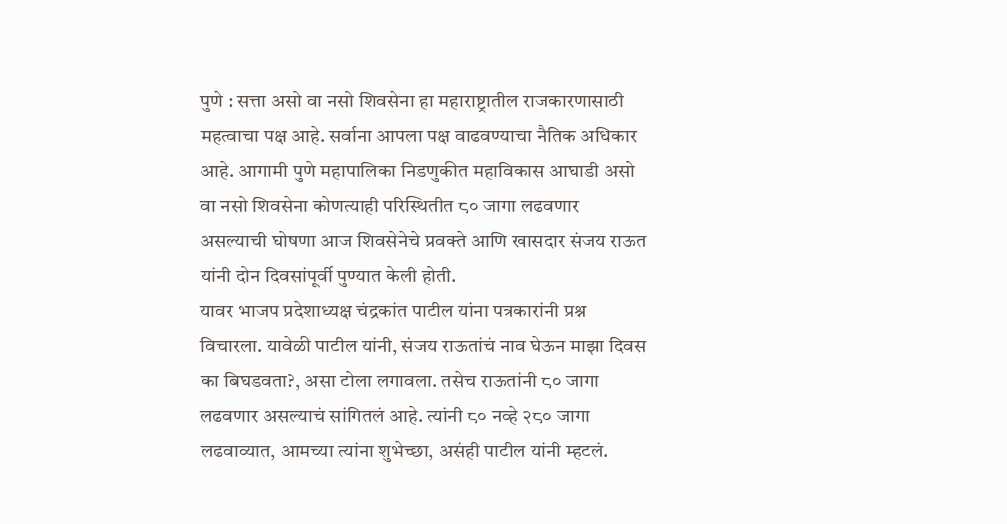पुणे : सत्ता असो वा नसो शिवसेना हा महाराष्ट्रातील राजकारणासाठी महत्वाचा पक्ष आहे. सर्वाना आपला पक्ष वाढवण्याचा नैतिक अधिकार आहे. आगामी पुणे महापालिका निडणुकीत महाविकास आघाडी असो वा नसो शिवसेना कोणत्याही परिस्थितीत ८० जागा लढवणार असल्याची घोषणा आज शिवसेनेचे प्रवक्ते आणि खासदार संजय राऊत यांनी दोन दिवसांपूर्वी पुण्यात केली होती.
यावर भाजप प्रदेशाध्यक्ष चंद्रकांत पाटील यांना पत्रकारांनी प्रश्न विचारला. यावेळी पाटील यांनी, संजय राऊतांचं नाव घेऊन माझा दिवस का बिघडवता?, असा टोला लगावला. तसेच राऊतांनी ८० जागा लढवणार असल्याचं सांगितलं आहे. त्यांनी ८० नव्हे २८० जागा लढवाव्यात, आमच्या त्यांना शुभेच्छा, असंही पाटील यांनी म्हटलं.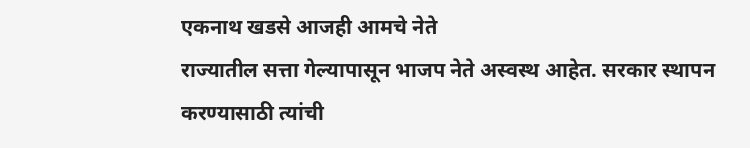एकनाथ खडसे आजही आमचे नेते
राज्यातील सत्ता गेल्यापासून भाजप नेते अस्वस्थ आहेत. सरकार स्थापन करण्यासाठी त्यांची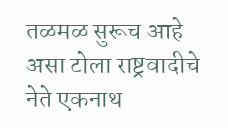तळमळ सुरूच आहे असा टोला राष्ट्रवादीचे नेते एकनाथ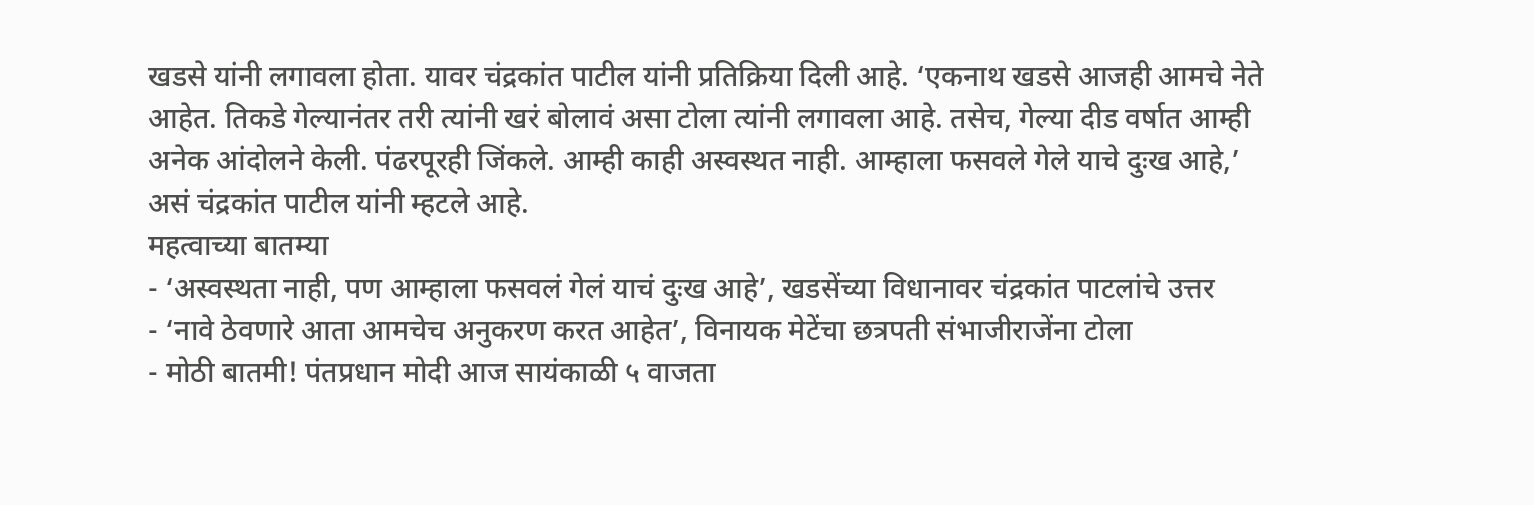खडसे यांनी लगावला होता. यावर चंद्रकांत पाटील यांनी प्रतिक्रिया दिली आहे. ‘एकनाथ खडसे आजही आमचे नेते आहेत. तिकडे गेल्यानंतर तरी त्यांनी खरं बोलावं असा टोला त्यांनी लगावला आहे. तसेच, गेल्या दीड वर्षात आम्ही अनेक आंदोलने केली. पंढरपूरही जिंकले. आम्ही काही अस्वस्थत नाही. आम्हाला फसवले गेले याचे दुःख आहे,’ असं चंद्रकांत पाटील यांनी म्हटले आहे.
महत्वाच्या बातम्या
- ‘अस्वस्थता नाही, पण आम्हाला फसवलं गेलं याचं दुःख आहे’, खडसेंच्या विधानावर चंद्रकांत पाटलांचे उत्तर
- ‘नावे ठेवणारे आता आमचेच अनुकरण करत आहेत’, विनायक मेटेंचा छत्रपती संभाजीराजेंना टोला
- मोठी बातमी! पंतप्रधान मोदी आज सायंकाळी ५ वाजता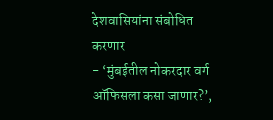देशवासियांना संबोधित करणार
- ‘मुंबईतील नोकरदार वर्ग ऑफिसला कसा जाणार?’,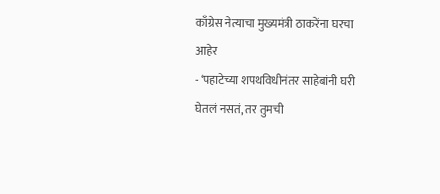काँग्रेस नेत्याचा मुख्यमंत्री ठाकरेंना घरचा आहेर
- ‘पहाटेच्या शपथविधीनंतर साहेबांनी घरी घेतलं नसतं, तर तुमची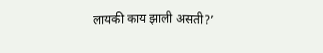लायकी काय झाली असती?’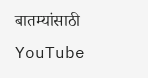बातम्यांसाठी YouTube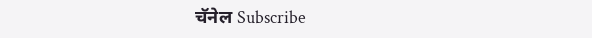चॅनेल Subscribe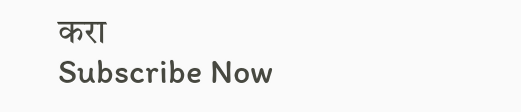करा
Subscribe Now